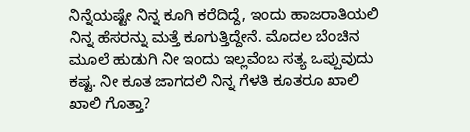ನಿನ್ನೆಯಷ್ಟೇ ನಿನ್ನ ಕೂಗಿ ಕರೆದಿದ್ದೆ, ಇಂದು ಹಾಜರಾತಿಯಲಿ ನಿನ್ನ ಹೆಸರನ್ನು ಮತ್ತೆ ಕೂಗುತ್ತಿದ್ದೇನೆ. ಮೊದಲ ಬೆಂಚಿನ ಮೂಲೆ ಹುಡುಗಿ ನೀ ಇಂದು ಇಲ್ಲವೆಂಬ ಸತ್ಯ ಒಪ್ಪುವುದು ಕಷ್ಟ. ನೀ ಕೂತ ಜಾಗದಲಿ ನಿನ್ನ ಗೆಳತಿ ಕೂತರೂ ಖಾಲಿ ಖಾಲಿ ಗೊತ್ತಾ?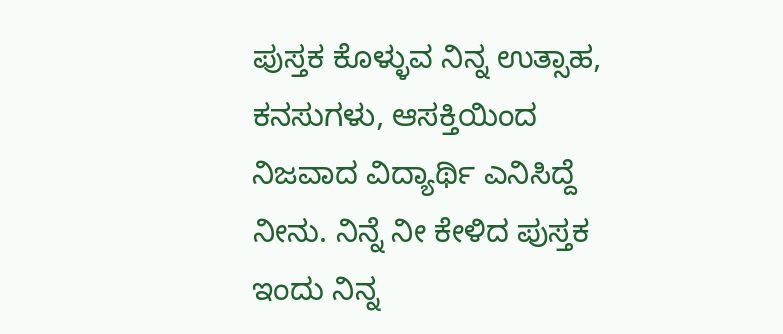ಪುಸ್ತಕ ಕೊಳ್ಳುವ ನಿನ್ನ ಉತ್ಸಾಹ, ಕನಸುಗಳು, ಆಸಕ್ತಿಯಿಂದ ನಿಜವಾದ ವಿದ್ಯಾರ್ಥಿ ಎನಿಸಿದ್ದೆ ನೀನು. ನಿನ್ನೆ ನೀ ಕೇಳಿದ ಪುಸ್ತಕ ಇಂದು ನಿನ್ನ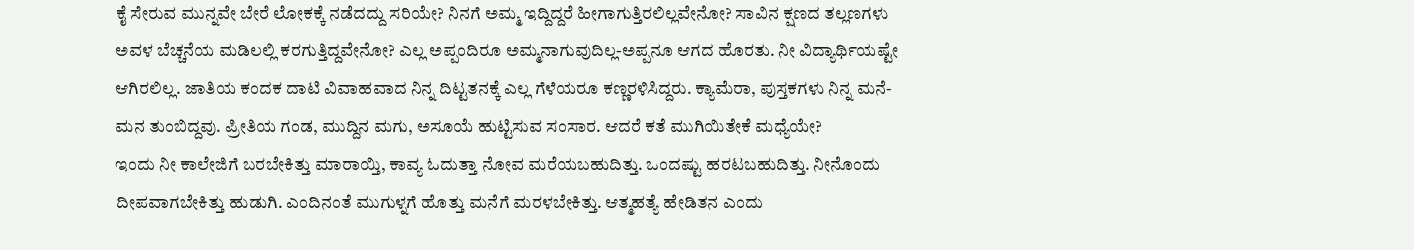ಕೈ ಸೇರುವ ಮುನ್ನವೇ ಬೇರೆ ಲೋಕಕ್ಕೆ ನಡೆದದ್ದು ಸರಿಯೇ? ನಿನಗೆ ಅಮ್ಮ ಇದ್ದಿದ್ದರೆ ಹೀಗಾಗುತ್ತಿರಲಿಲ್ಲವೇನೋ? ಸಾವಿನ ಕ್ಷಣದ ತಲ್ಲಣಗಳು ಅವಳ ಬೆಚ್ಚನೆಯ ಮಡಿಲಲ್ಲಿ ಕರಗುತ್ತಿದ್ದವೇನೋ? ಎಲ್ಲ ಅಪ್ಪಂದಿರೂ ಅಮ್ಮನಾಗುವುದಿಲ್ಲ-ಅಪ್ಪನೂ ಆಗದ ಹೊರತು. ನೀ ವಿದ್ಯಾರ್ಥಿಯಷ್ಟೇ ಆಗಿರಲಿಲ್ಲ. ಜಾತಿಯ ಕಂದಕ ದಾಟಿ ವಿವಾಹವಾದ ನಿನ್ನ ದಿಟ್ಟತನಕ್ಕೆ ಎಲ್ಲ ಗೆಳೆಯರೂ ಕಣ್ಣರಳಿಸಿದ್ದರು. ಕ್ಯಾಮೆರಾ, ಪುಸ್ತಕಗಳು ನಿನ್ನ ಮನೆ-ಮನ ತುಂಬಿದ್ದವು. ಪ್ರೀತಿಯ ಗಂಡ, ಮುದ್ದಿನ ಮಗು, ಅಸೂಯೆ ಹುಟ್ಟಿಸುವ ಸಂಸಾರ. ಆದರೆ ಕತೆ ಮುಗಿಯಿತೇಕೆ ಮಧ್ಯೆಯೇ?
ಇಂದು ನೀ ಕಾಲೇಜಿಗೆ ಬರಬೇಕಿತ್ತು ಮಾರಾಯ್ತಿ, ಕಾವ್ಯ ಓದುತ್ತಾ ನೋವ ಮರೆಯಬಹುದಿತ್ತು. ಒಂದಷ್ಟು ಹರಟಬಹುದಿತ್ತು. ನೀನೊಂದು ದೀಪವಾಗಬೇಕಿತ್ತು ಹುಡುಗಿ. ಎಂದಿನಂತೆ ಮುಗುಳ್ನಗೆ ಹೊತ್ತು ಮನೆಗೆ ಮರಳಬೇಕಿತ್ತು. ಆತ್ಮಹತ್ಯೆ ಹೇಡಿತನ ಎಂದು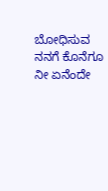ಬೋಧಿಸುವ ನನಗೆ ಕೊನೆಗೂ ನೀ ಏನೆಂದೇ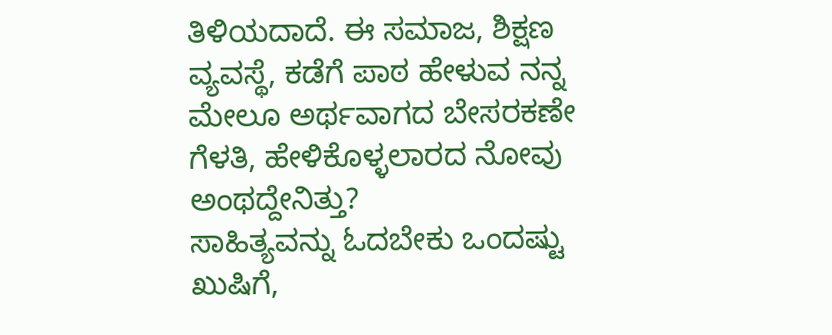ತಿಳಿಯದಾದೆ. ಈ ಸಮಾಜ, ಶಿಕ್ಷಣ ವ್ಯವಸ್ಥೆ, ಕಡೆಗೆ ಪಾಠ ಹೇಳುವ ನನ್ನ ಮೇಲೂ ಅರ್ಥವಾಗದ ಬೇಸರಕಣೇ ಗೆಳತಿ, ಹೇಳಿಕೊಳ್ಳಲಾರದ ನೋವು ಅಂಥದ್ದೇನಿತ್ತು?
ಸಾಹಿತ್ಯವನ್ನು ಓದಬೇಕು ಒಂದಷ್ಟು ಖುಷಿಗೆ,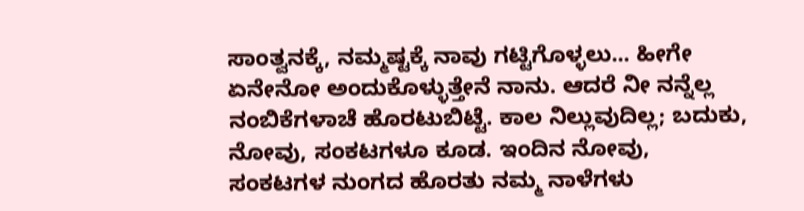ಸಾಂತ್ವನಕ್ಕೆ, ನಮ್ಮಷ್ಟಕ್ಕೆ ನಾವು ಗಟ್ಟಿಗೊಳ್ಳಲು... ಹೀಗೇ ಏನೇನೋ ಅಂದುಕೊಳ್ಳುತ್ತೇನೆ ನಾನು. ಆದರೆ ನೀ ನನ್ನೆಲ್ಲ ನಂಬಿಕೆಗಳಾಚೆ ಹೊರಟುಬಿಟ್ಟೆ. ಕಾಲ ನಿಲ್ಲುವುದಿಲ್ಲ; ಬದುಕು, ನೋವು, ಸಂಕಟಗಳೂ ಕೂಡ. ಇಂದಿನ ನೋವು, ಸಂಕಟಗಳ ನುಂಗದ ಹೊರತು ನಮ್ಮ ನಾಳೆಗಳು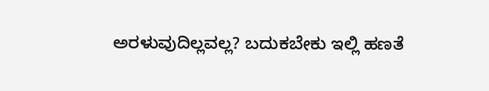ಅರಳುವುದಿಲ್ಲವಲ್ಲ? ಬದುಕಬೇಕು ಇಲ್ಲಿ ಹಣತೆ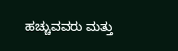ಹಚ್ಚುವವರು ಮತ್ತು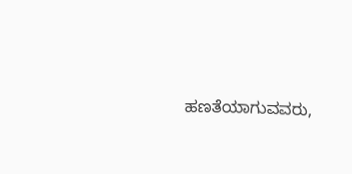ಹಣತೆಯಾಗುವವರು,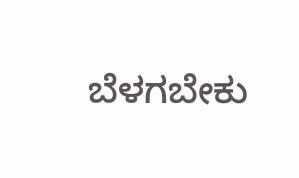ಬೆಳಗಬೇಕು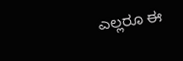ಎಲ್ಲರೂ ಈ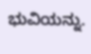ಭುವಿಯನ್ನು.